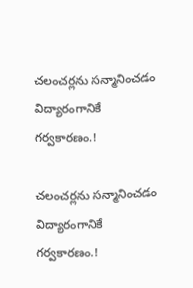చలంచర్లను సన్మానించడం విద్యారంగానికే గర్వకారణం.!

చలంచర్లను సన్మానించడం విద్యారంగానికే గర్వకారణం.!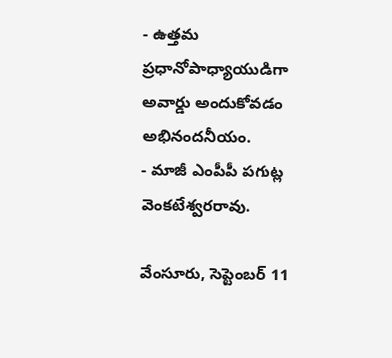- ఉత్తమ ప్రధానోపాధ్యాయుడిగా అవార్డు అందుకోవడం అభినందనీయం.
- మాజీ ఎంపీపీ పగుట్ల వెంకటేశ్వరరావు.

వేంసూరు, సెప్టెంబర్ 11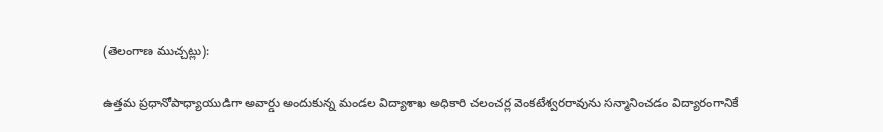(తెలంగాణ ముచ్చట్లు):

ఉత్తమ ప్రధానోపాధ్యాయుడిగా అవార్డు అందుకున్న మండల విద్యాశాఖ అధికారి చలంచర్ల వెంకటేశ్వరరావును సన్మానించడం విద్యారంగానికే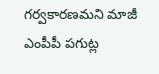గర్వకారణమని మాజీ ఎంపీపీ పగుట్ల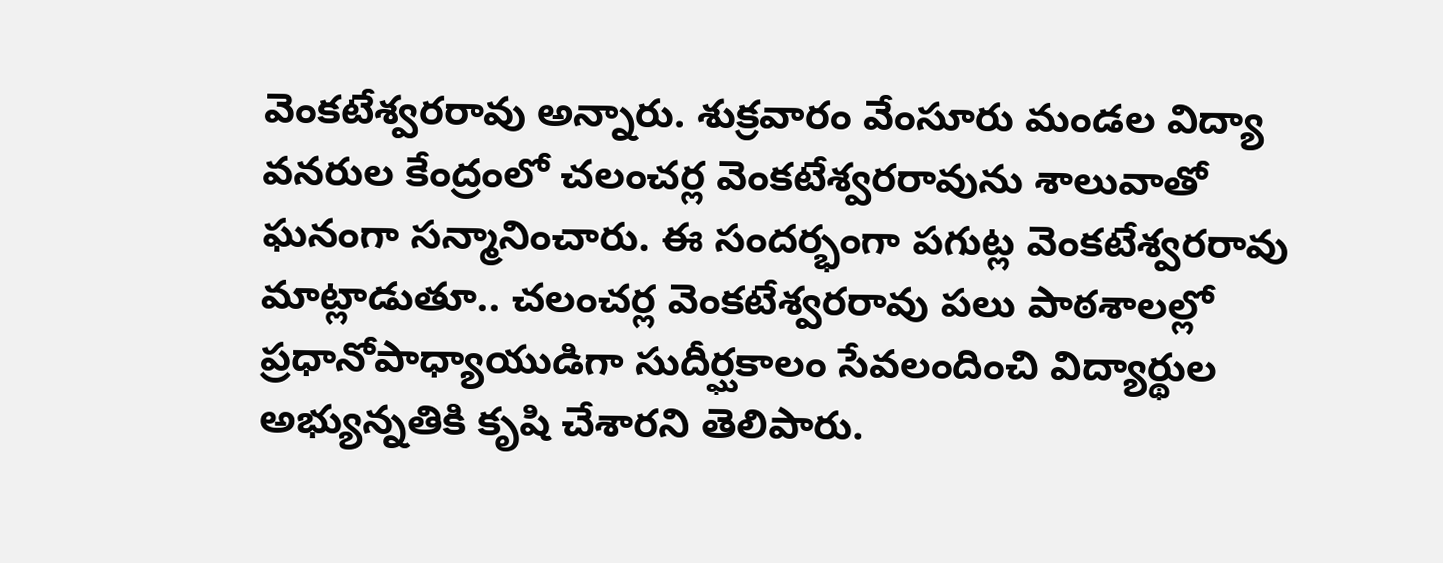వెంకటేశ్వరరావు అన్నారు. శుక్రవారం వేంసూరు మండల విద్యా వనరుల కేంద్రంలో చలంచర్ల వెంకటేశ్వరరావును శాలువాతో ఘనంగా సన్మానించారు. ఈ సందర్భంగా పగుట్ల వెంకటేశ్వరరావు మాట్లాడుతూ.. చలంచర్ల వెంకటేశ్వరరావు పలు పాఠశాలల్లో ప్రధానోపాధ్యాయుడిగా సుదీర్ఘకాలం సేవలందించి విద్యార్థుల అభ్యున్నతికి కృషి చేశారని తెలిపారు.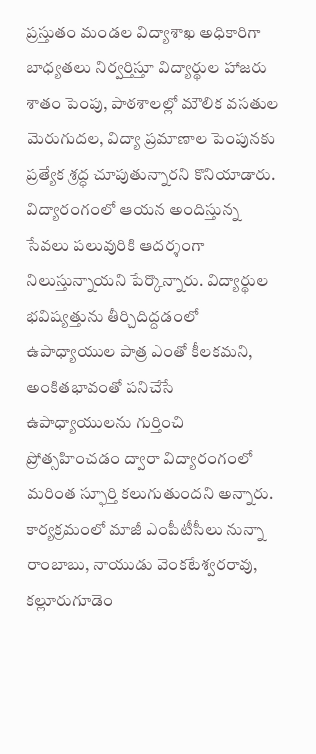ప్రస్తుతం మండల విద్యాశాఖ అధికారిగా బాధ్యతలు నిర్వర్తిస్తూ విద్యార్థుల హాజరు శాతం పెంపు, పాఠశాలల్లో మౌలిక వసతుల మెరుగుదల, విద్యా ప్రమాణాల పెంపునకు ప్రత్యేక శ్రద్ధ చూపుతున్నారని కొనియాడారు. విద్యారంగంలో ఆయన అందిస్తున్న సేవలు పలువురికి ఆదర్శంగా నిలుస్తున్నాయని పేర్కొన్నారు. విద్యార్థుల భవిష్యత్తును తీర్చిదిద్దడంలో ఉపాధ్యాయుల పాత్ర ఎంతో కీలకమని, అంకితభావంతో పనిచేసే ఉపాధ్యాయులను గుర్తించి ప్రోత్సహించడం ద్వారా విద్యారంగంలో మరింత స్ఫూర్తి కలుగుతుందని అన్నారు. కార్యక్రమంలో మాజీ ఎంపీటీసీలు నున్నా రాంబాబు, నాయుడు వెంకటేశ్వరరావు, కల్లూరుగూడెం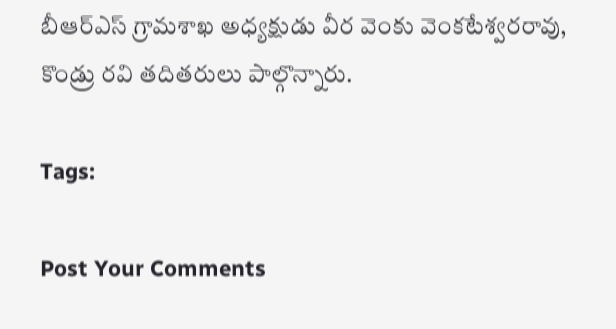బీఆర్‌ఎస్‌ గ్రామశాఖ అధ్యక్షుడు వీర వెంకు వెంకటేశ్వరరావు, కొండ్రు రవి తదితరులు పాల్గొన్నారు.

Tags:

Post Your Comments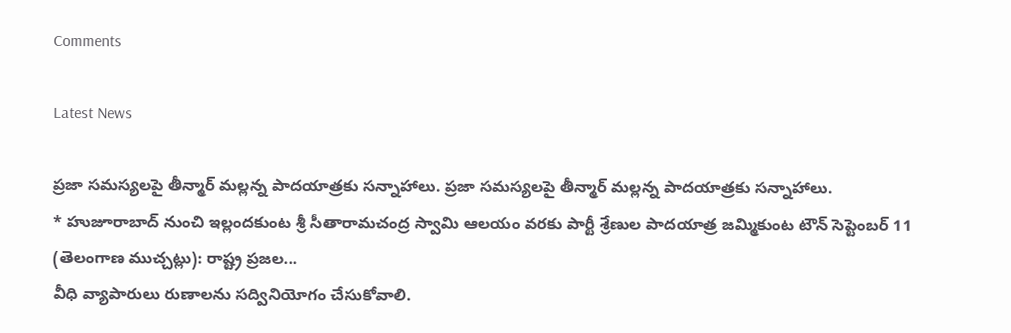Comments

Latest News

ప్రజా సమస్యలపై తీన్మార్ మల్లన్న పాదయాత్రకు సన్నాహాలు. ప్రజా సమస్యలపై తీన్మార్ మల్లన్న పాదయాత్రకు సన్నాహాలు.
* హుజూరాబాద్‌ నుంచి ఇల్లందకుంట శ్రీ సీతారామచంద్ర స్వామి ఆలయం వరకు పార్టీ శ్రేణుల పాదయాత్ర జమ్మికుంట టౌన్ సెప్టెంబర్ 11 (తెలంగాణ ముచ్చట్లు): రాష్ట్ర ప్రజల...
వీధి వ్యాపారులు రుణాలను సద్వినియోగం చేసుకోవాలి.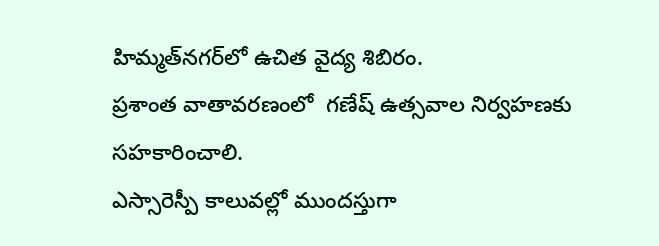హిమ్మత్‌నగర్‌లో ఉచిత వైద్య శిబిరం.
ప్రశాంత వాతావరణంలో  గణేష్ ఉత్సవాల నిర్వహణకు సహకారించాలి.
ఎస్సారెస్పీ కాలువల్లో ముందస్తుగా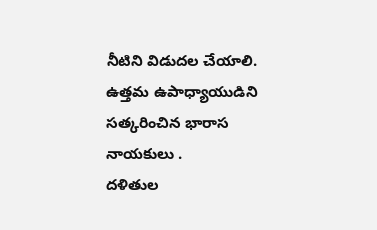నీటిని విడుదల చేయాలి.
ఉత్తమ ఉపాధ్యాయుడిని సత్కరించిన భారాస నాయకులు .
దళితుల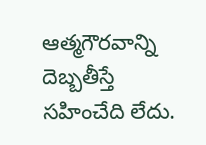ఆత్మగౌరవాన్ని దెబ్బతీస్తే సహించేది లేదు.